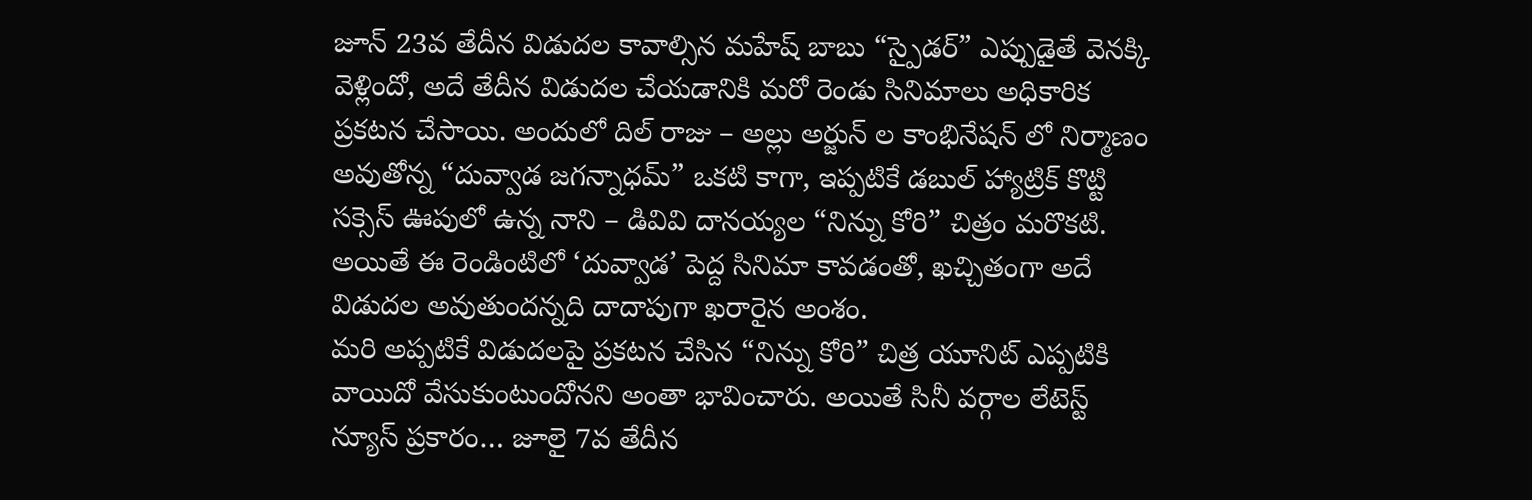జూన్ 23వ తేదీన విడుదల కావాల్సిన మహేష్ బాబు “స్పైడర్” ఎప్పుడైతే వెనక్కి వెళ్లిందో, అదే తేదీన విడుదల చేయడానికి మరో రెండు సినిమాలు అధికారిక ప్రకటన చేసాయి. అందులో దిల్ రాజు – అల్లు అర్జున్ ల కాంభినేషన్ లో నిర్మాణం అవుతోన్న “దువ్వాడ జగన్నాధమ్” ఒకటి కాగా, ఇప్పటికే డబుల్ హ్యాట్రిక్ కొట్టి సక్సెస్ ఊపులో ఉన్న నాని – డివివి దానయ్యల “నిన్ను కోరి” చిత్రం మరొకటి. అయితే ఈ రెండింటిలో ‘దువ్వాడ’ పెద్ద సినిమా కావడంతో, ఖచ్చితంగా అదే విడుదల అవుతుందన్నది దాదాపుగా ఖరారైన అంశం.
మరి అప్పటికే విడుదలపై ప్రకటన చేసిన “నిన్ను కోరి” చిత్ర యూనిట్ ఎప్పటికి వాయిదో వేసుకుంటుందోనని అంతా భావించారు. అయితే సినీ వర్గాల లేటెస్ట్ న్యూస్ ప్రకారం… జూలై 7వ తేదీన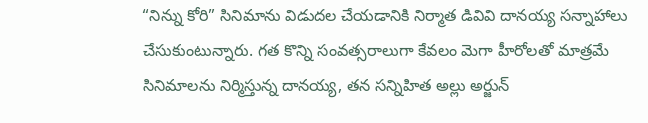“నిన్ను కోరి” సినిమాను విడుదల చేయడానికి నిర్మాత డివివి దానయ్య సన్నాహాలు చేసుకుంటున్నారు. గత కొన్ని సంవత్సరాలుగా కేవలం మెగా హీరోలతో మాత్రమే సినిమాలను నిర్మిస్తున్న దానయ్య, తన సన్నిహిత అల్లు అర్జున్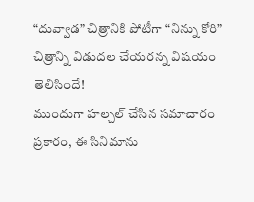“దువ్వాడ” చిత్రానికి పోటీగా “నిన్ను కోరి” చిత్రాన్ని విడుదల చేయరన్న విషయం తెలిసిందే!
ముందుగా హల్చల్ చేసిన సమాచారం ప్రకారం, ఈ సినిమాను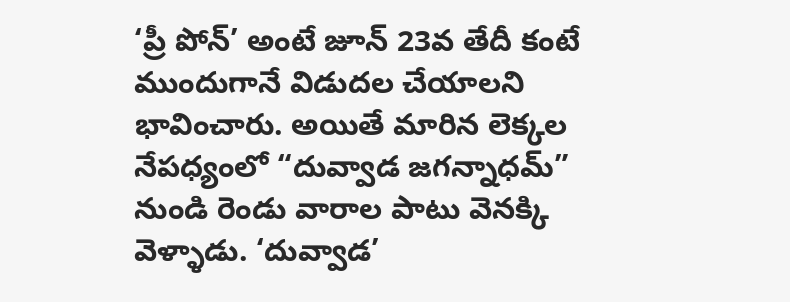‘ప్రీ పోన్’ అంటే జూన్ 23వ తేదీ కంటే ముందుగానే విడుదల చేయాలని భావించారు. అయితే మారిన లెక్కల నేపధ్యంలో “దువ్వాడ జగన్నాధమ్” నుండి రెండు వారాల పాటు వెనక్కి వెళ్ళాడు. ‘దువ్వాడ’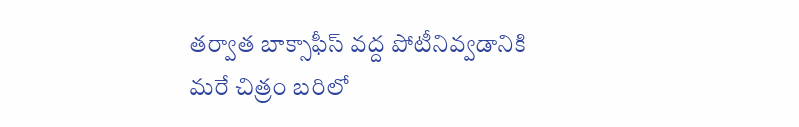తర్వాత బాక్సాఫీస్ వద్ద పోటీనివ్వడానికి మరే చిత్రం బరిలో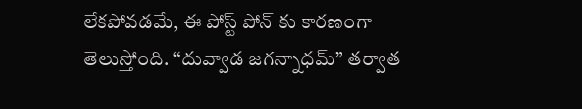లేకపోవడమే, ఈ పోస్ట్ పోన్ కు కారణంగా తెలుస్తోంది. “దువ్వాడ జగన్నాధమ్” తర్వాత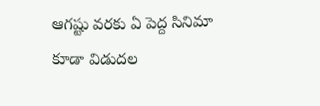ఆగష్టు వరకు ఏ పెద్ద సినిమా కూడా విడుదల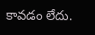కావడం లేదు.